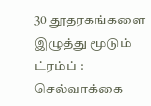30 தூதரகங்களை இழுத்து மூடும் ட்ரம்ப் : செல்வாக்கை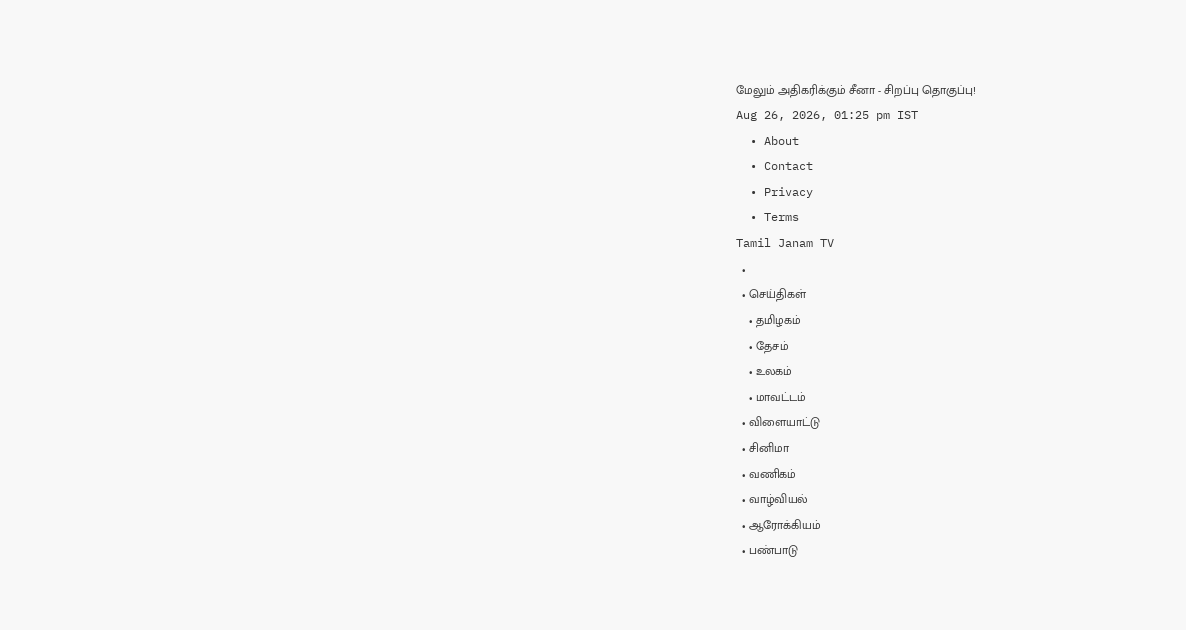மேலும் அதிகரிக்கும் சீனா - சிறப்பு தொகுப்பு!
Aug 26, 2026, 01:25 pm IST
  • About
  • Contact
  • Privacy
  • Terms
Tamil Janam TV
  •
  • செய்திகள்
    • தமிழகம்
    • தேசம்
    • உலகம்
    • மாவட்டம்
  • விளையாட்டு
  • சினிமா
  • வணிகம்
  • வாழ்வியல்
  • ஆரோக்கியம்
  • பண்பாடு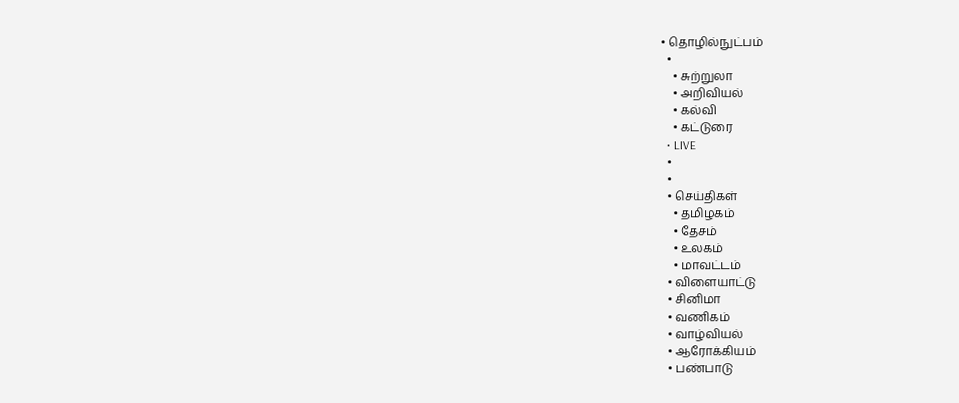• தொழில்நுட்பம்
  •
    • சுற்றுலா
    • அறிவியல்
    • கல்வி
    • கட்டுரை
  • LIVE
  •
  •
  • செய்திகள்
    • தமிழகம்
    • தேசம்
    • உலகம்
    • மாவட்டம்
  • விளையாட்டு
  • சினிமா
  • வணிகம்
  • வாழ்வியல்
  • ஆரோக்கியம்
  • பண்பாடு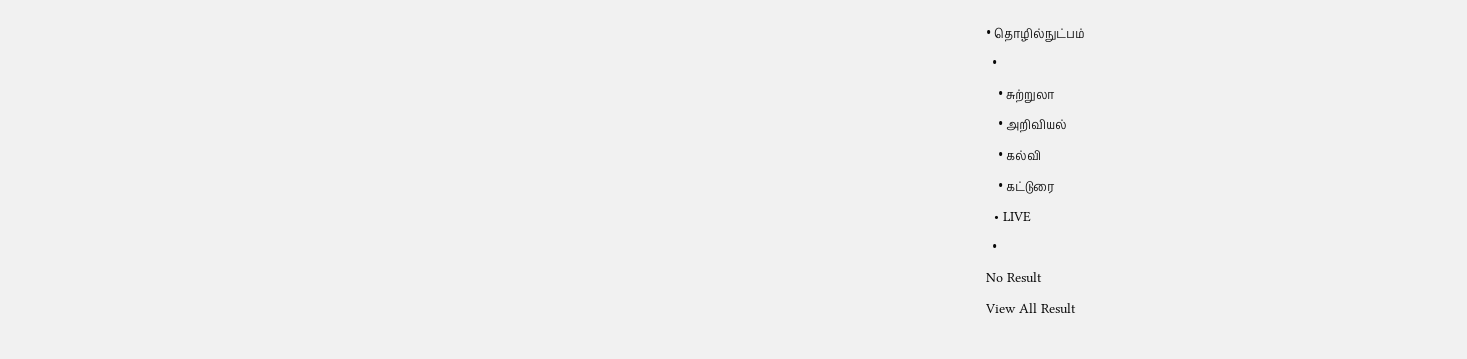• தொழில்நுட்பம்
  •
    • சுற்றுலா
    • அறிவியல்
    • கல்வி
    • கட்டுரை
  • LIVE
  •
No Result
View All Result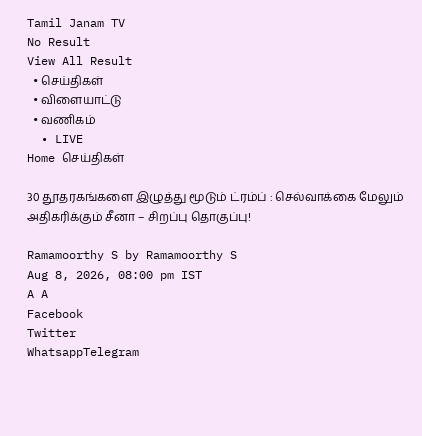Tamil Janam TV
No Result
View All Result
  • செய்திகள்
  • விளையாட்டு
  • வணிகம்
  • LIVE
Home செய்திகள்

30 தூதரகங்களை இழுத்து மூடும் ட்ரம்ப் : செல்வாக்கை மேலும் அதிகரிக்கும் சீனா – சிறப்பு தொகுப்பு!

Ramamoorthy S by Ramamoorthy S
Aug 8, 2026, 08:00 pm IST
A A
Facebook
Twitter
WhatsappTelegram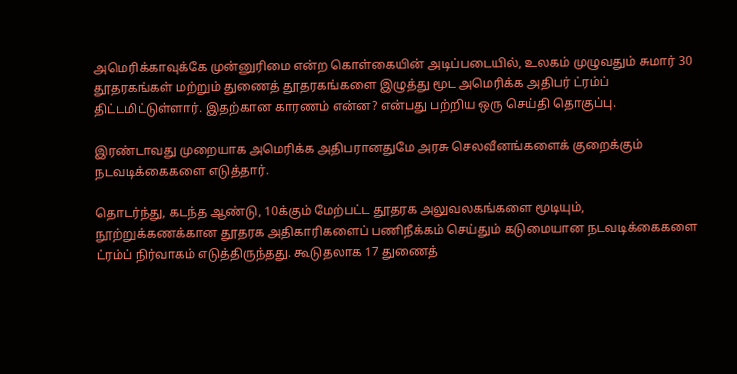அமெரிக்காவுக்கே முன்னுரிமை என்ற கொள்கையின் அடிப்படையில், உலகம் முழுவதும் சுமார் 30 தூதரகங்கள் மற்றும் துணைத் தூதரகங்களை இழுத்து மூட அமெரிக்க அதிபர் ட்ரம்ப் திட்டமிட்டுள்ளார். இதற்கான காரணம் என்ன? என்பது பற்றிய ஒரு செய்தி தொகுப்பு.

இரண்டாவது முறையாக அமெரிக்க அதிபரானதுமே அரசு செலவீனங்களைக் குறைக்கும் நடவடிக்கைகளை எடுத்தார்.

தொடர்ந்து, கடந்த ஆண்டு, 10க்கும் மேற்பட்ட தூதரக அலுவலகங்களை மூடியும், நூற்றுக்கணக்கான தூதரக அதிகாரிகளைப் பணிநீக்கம் செய்தும் கடுமையான நடவடிக்கைகளை ட்ரம்ப் நிர்வாகம் எடுத்திருந்தது. கூடுதலாக 17 துணைத்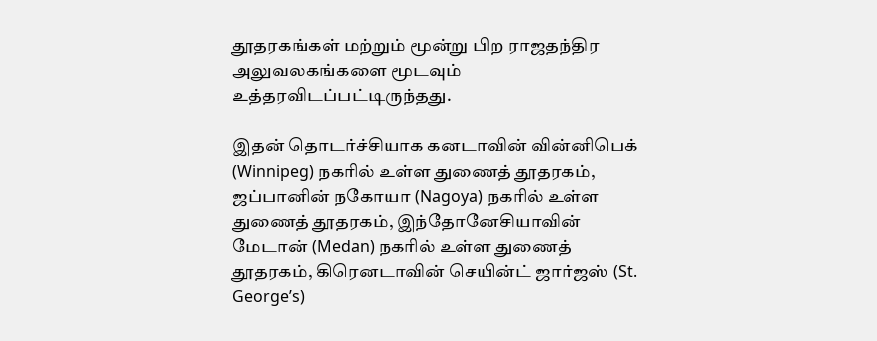தூதரகங்கள் மற்றும் மூன்று பிற ராஜதந்திர அலுவலகங்களை மூடவும் உத்தரவிடப்பட்டிருந்தது.

இதன் தொடர்ச்சியாக கனடாவின் வின்னிபெக் (Winnipeg) நகரில் உள்ள துணைத் தூதரகம், ஜப்பானின் நகோயா (Nagoya) நகரில் உள்ள துணைத் தூதரகம், இந்தோனேசியாவின் மேடான் (Medan) நகரில் உள்ள துணைத் தூதரகம், கிரெனடாவின் செயின்ட் ஜார்ஜஸ் (St. George’s)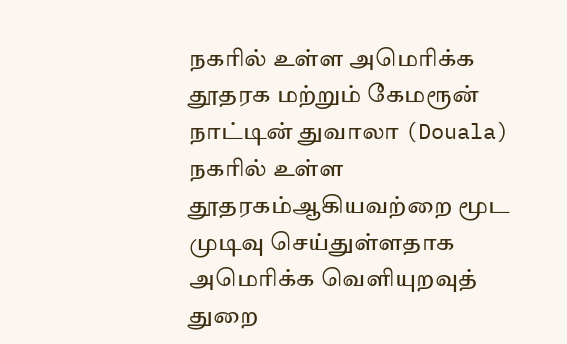நகரில் உள்ள அமெரிக்க தூதரக மற்றும் கேமரூன் நாட்டின் துவாலா (Douala) நகரில் உள்ள தூதரகம்ஆகியவற்றை மூட முடிவு செய்துள்ளதாக அமெரிக்க வெளியுறவுத் துறை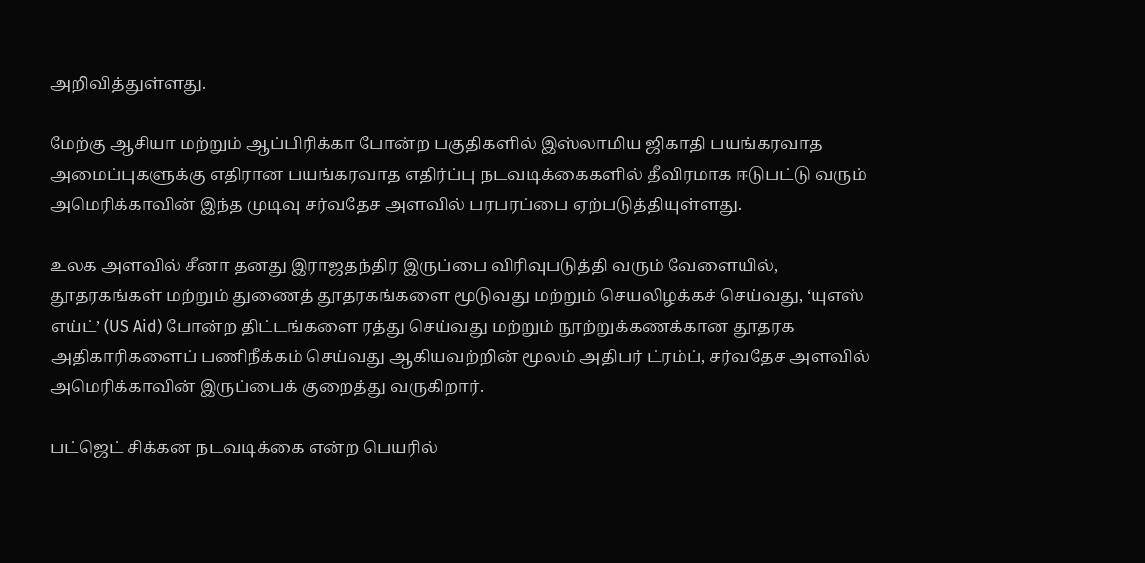அறிவித்துள்ளது.

மேற்கு ஆசியா மற்றும் ஆப்பிரிக்கா போன்ற பகுதிகளில் இஸ்லாமிய ஜிகாதி பயங்கரவாத அமைப்புகளுக்கு எதிரான பயங்கரவாத எதிர்ப்பு நடவடிக்கைகளில் தீவிரமாக ஈடுபட்டு வரும் அமெரிக்காவின் இந்த முடிவு சர்வதேச அளவில் பரபரப்பை ஏற்படுத்தியுள்ளது.

உலக அளவில் சீனா தனது இராஜதந்திர இருப்பை விரிவுபடுத்தி வரும் வேளையில், தூதரகங்கள் மற்றும் துணைத் தூதரகங்களை மூடுவது மற்றும் செயலிழக்கச் செய்வது, ‘யுஎஸ் எய்ட்’ (US Aid) போன்ற திட்டங்களை ரத்து செய்வது மற்றும் நூற்றுக்கணக்கான தூதரக அதிகாரிகளைப் பணிநீக்கம் செய்வது ஆகியவற்றின் மூலம் அதிபர் ட்ரம்ப், சர்வதேச அளவில் அமெரிக்காவின் இருப்பைக் குறைத்து வருகிறார்.

பட்ஜெட் சிக்கன நடவடிக்கை என்ற பெயரில்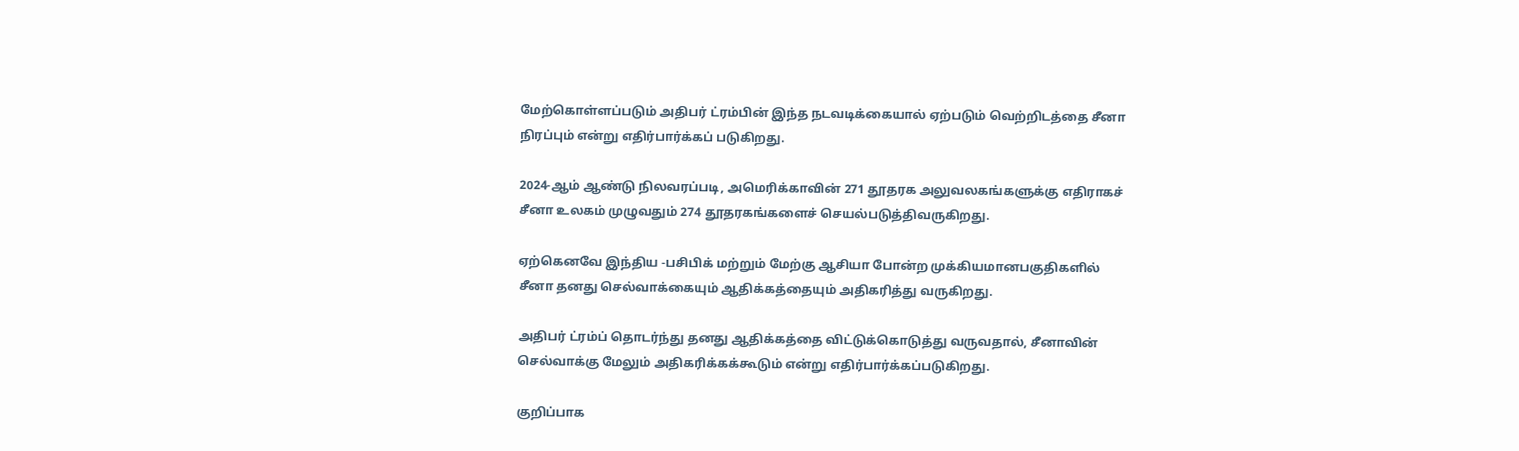மேற்கொள்ளப்படும் அதிபர் ட்ரம்பின் இந்த நடவடிக்கையால் ஏற்படும் வெற்றிடத்தை சீனா நிரப்பும் என்று எதிர்பார்க்கப் படுகிறது.

2024-ஆம் ஆண்டு நிலவரப்படி, அமெரிக்காவின் 271 தூதரக அலுவலகங்களுக்கு எதிராகச் சீனா உலகம் முழுவதும் 274 தூதரகங்களைச் செயல்படுத்திவருகிறது.

ஏற்கெனவே இந்திய -பசிபிக் மற்றும் மேற்கு ஆசியா போன்ற முக்கியமானபகுதிகளில் சீனா தனது செல்வாக்கையும் ஆதிக்கத்தையும் அதிகரித்து வருகிறது.

அதிபர் ட்ரம்ப் தொடர்ந்து தனது ஆதிக்கத்தை விட்டுக்கொடுத்து வருவதால், சீனாவின் செல்வாக்கு மேலும் அதிகரிக்கக்கூடும் என்று எதிர்பார்க்கப்படுகிறது.

குறிப்பாக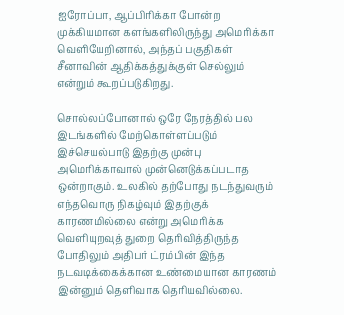ஐரோப்பா, ஆப்பிரிக்கா போன்ற முக்கியமான களங்களிலிருந்து அமெரிக்கா வெளியேறினால், அந்தப் பகுதிகள் சீனாவின் ஆதிக்கத்துக்குள் செல்லும் என்றும் கூறப்படுகிறது.

சொல்லப்போனால் ஒரே நேரத்தில் பல இடங்களில் மேற்கொள்ளப்படும் இச்செயல்பாடு இதற்கு முன்பு அமெரிக்காவால் முன்னெடுக்கப்படாத ஒன்றாகும். உலகில் தற்போது நடந்துவரும் எந்தவொரு நிகழ்வும் இதற்குக் காரணமில்லை என்று அமெரிக்க வெளியுறவுத் துறை தெரிவித்திருந்த போதிலும் அதிபர் ட்ரம்பின் இந்த நடவடிக்கைக்கான உண்மையான காரணம் இன்னும் தெளிவாக தெரியவில்லை.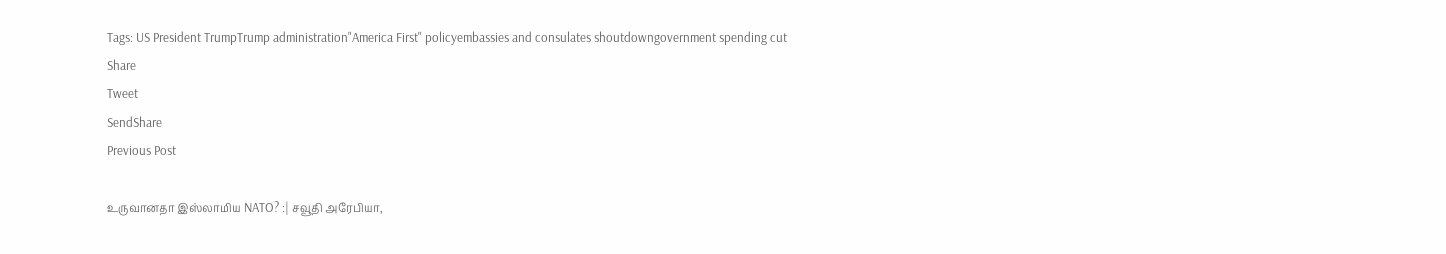Tags: US President TrumpTrump administration"America First" policyembassies and consulates shoutdowngovernment spending cut
Share
Tweet
SendShare
Previous Post

உருவானதா இஸ்லாமிய NATO? :| சவூதி அரேபியா,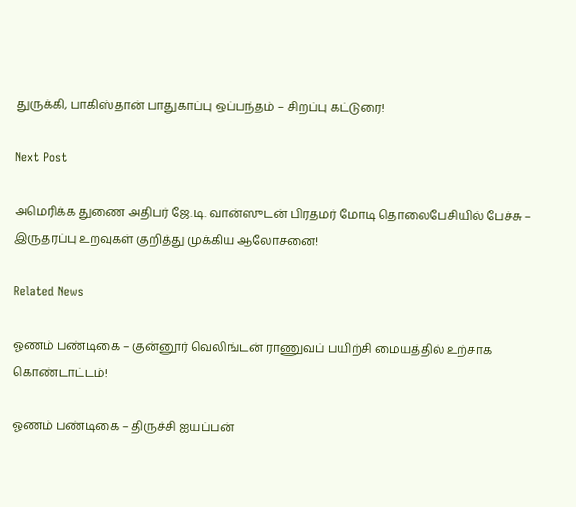துருக்கி, பாகிஸ்தான் பாதுகாப்பு ஒப்பந்தம் – சிறப்பு கட்டுரை!

Next Post

அமெரிக்க துணை அதிபர் ஜே.டி. வான்ஸுடன் பிரதமர் மோடி தொலைபேசியில் பேச்சு – இருதரப்பு உறவுகள் குறித்து முக்கிய ஆலோசனை!

Related News

ஓணம் பண்டிகை – குன்னூர் வெலிங்டன் ராணுவப் பயிற்சி மையத்தில் உற்சாக கொண்டாட்டம்!

ஓணம் பண்டிகை – திருச்சி ஐயப்பன்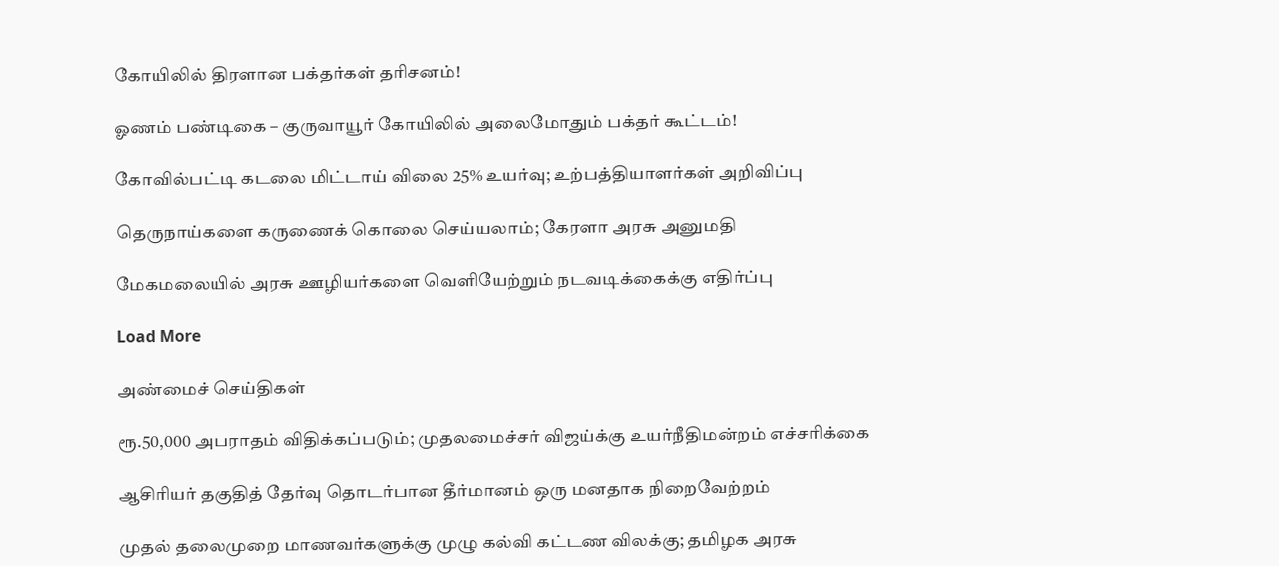கோயிலில் திரளான பக்தர்கள் தரிசனம்!

ஓணம் பண்டிகை – குருவாயூர் கோயிலில் அலைமோதும் பக்தர் கூட்டம்!

கோவில்பட்டி கடலை மிட்டாய் விலை 25% உயர்வு; உற்பத்தியாளர்கள் அறிவிப்பு

தெருநாய்களை கருணைக் கொலை செய்யலாம்; கேரளா அரசு அனுமதி

மேகமலையில் அரசு ஊழியர்களை வெளியேற்றும் நடவடிக்கைக்கு எதிர்ப்பு

Load More

அண்மைச் செய்திகள்

ரூ.50,000 அபராதம் விதிக்கப்படும்; முதலமைச்சர் விஜய்க்கு உயர்நீதிமன்றம் எச்சரிக்கை

ஆசிரியர் தகுதித் தேர்வு தொடர்பான தீர்மானம் ஒரு மனதாக நிறைவேற்றம்

முதல் தலைமுறை மாணவர்களுக்கு முழு கல்வி கட்டண விலக்கு; தமிழக அரசு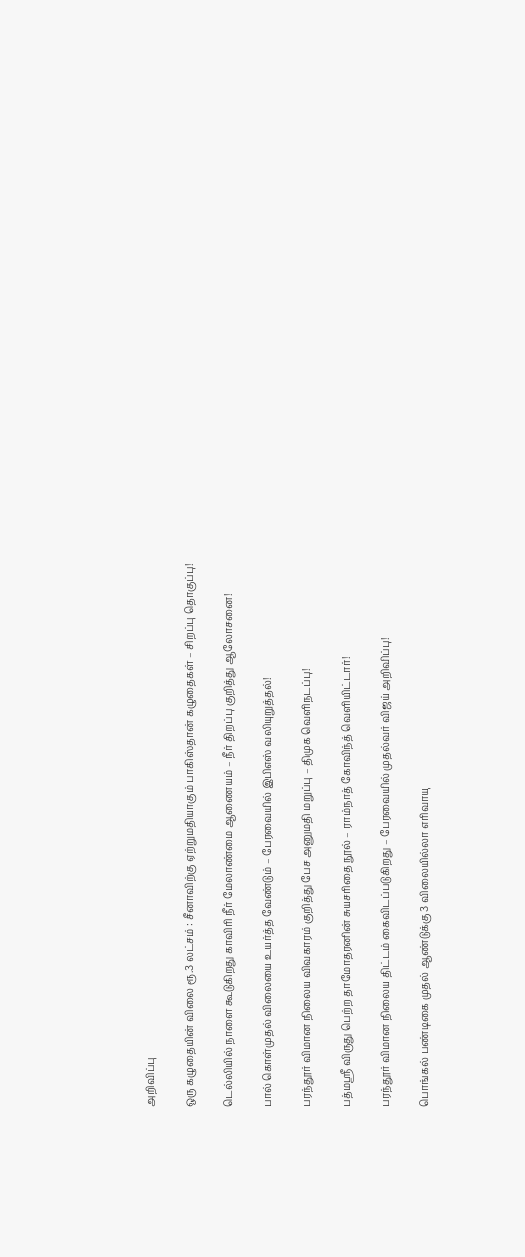அறிவிப்பு

ஒரு கழுதையின் விலை ரூ.3 லட்சம் : சீனாவிற்கு ஏற்றுமதியாகும் பாகிஸ்தான் கழுதைகள் – சிறப்பு தொகுப்பு!

டெல்லியில் நாளை கூடுகிறது காவிரி நீர் மேலாண்மை ஆணையம் – நீர் திறப்பு குறித்து ஆலோசனை!

பால் கொள்முதல் விலையை உயர்த்த வேண்டும் – பேரவையில் இபிஎஸ் வலியுறுத்தல்!

பரந்தூர் விமான நிலைய விவகாரம் குறித்து பேச அனுமதி மறுப்பு – திமுக வெளிநடப்பு!

பத்மஸ்ரீ விருது பெற்ற தாமோதரனின் சுயசரிதை நூல் – ராம்நாத் கோவிந்த் வெளியிட்டார்!

பரந்தூர் விமான நிலைய திட்டம் கைவிடப்படுகிறது – பேரவையில் முதல்வர் விஜய் அறிவிப்பு!

பொங்கல் பண்டிகை முதல் ஆண்டுக்கு 3 விலையில்லா எரிவாயு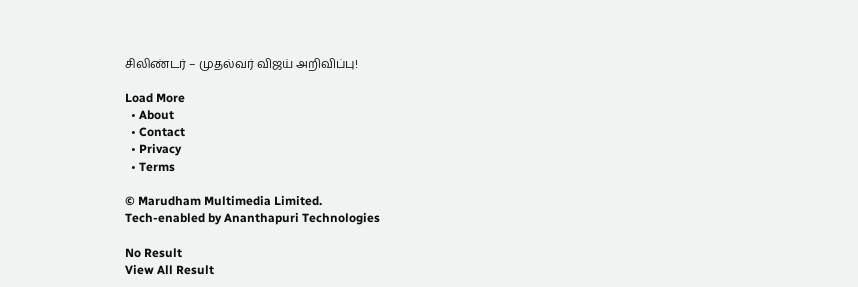சிலிண்டர் – முதல்வர் விஜய் அறிவிப்பு!

Load More
  • About
  • Contact
  • Privacy
  • Terms

© Marudham Multimedia Limited.
Tech-enabled by Ananthapuri Technologies

No Result
View All Result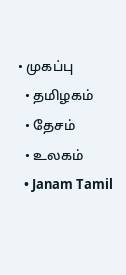• முகப்பு
  • தமிழகம்
  • தேசம்
  • உலகம்
  • Janam Tamil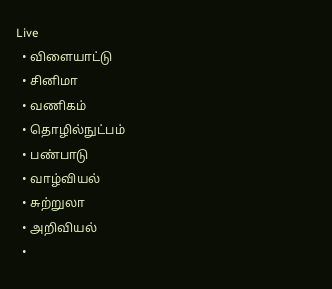Live
  • விளையாட்டு
  • சினிமா
  • வணிகம்
  • தொழில்நுட்பம்
  • பண்பாடு
  • வாழ்வியல்
  • சுற்றுலா
  • அறிவியல்
  •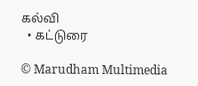கல்வி
  • கட்டுரை

© Marudham Multimedia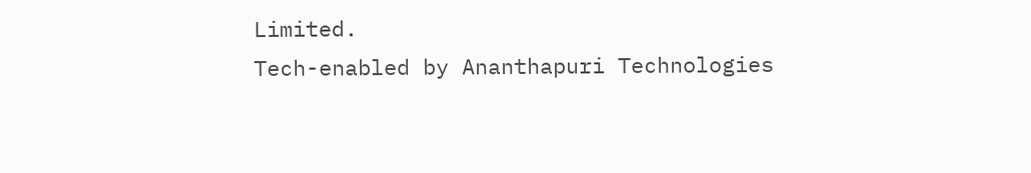Limited.
Tech-enabled by Ananthapuri Technologies